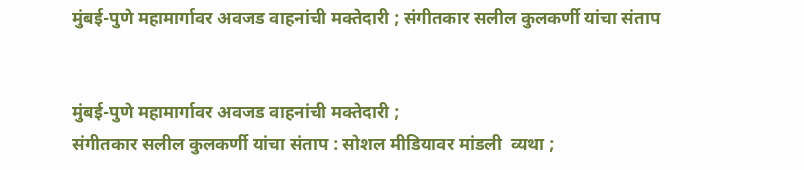मुंबई-पुणे महामार्गावर अवजड वाहनांची मक्तेदारी ; संगीतकार सलील कुलकर्णी यांचा संताप


मुंबई-पुणे महामार्गावर अवजड वाहनांची मक्तेदारी ;
संगीतकार सलील कुलकर्णी यांचा संताप : सोशल मीडियावर मांडली  व्यथा ;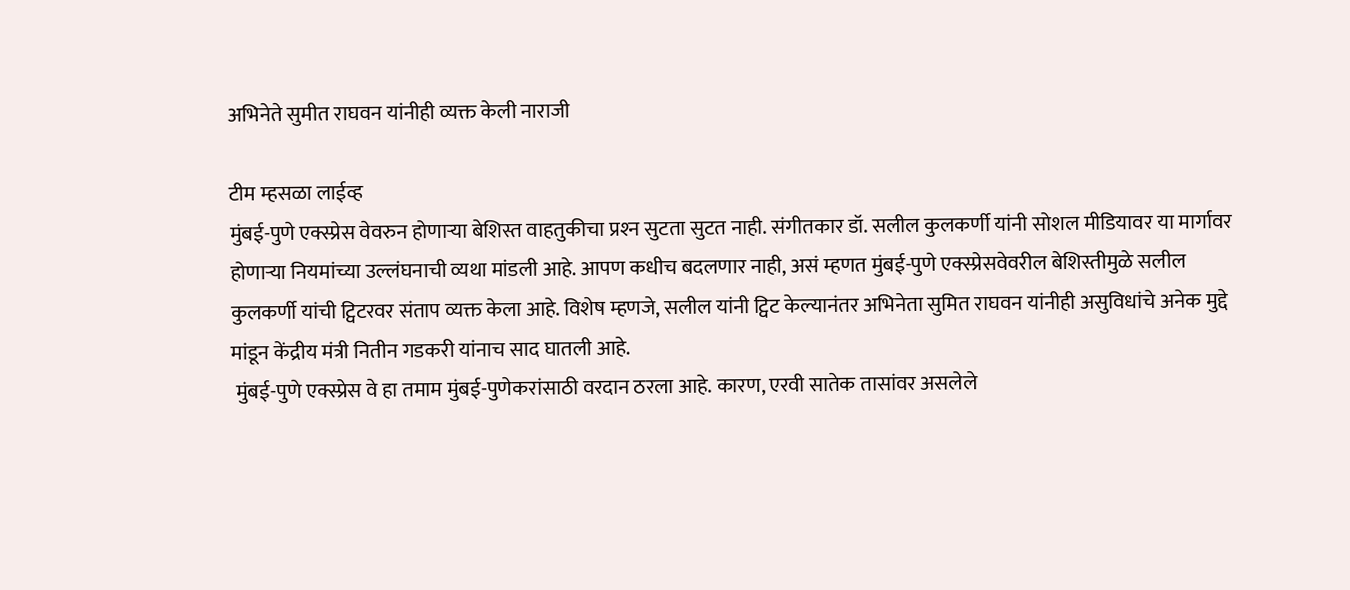अभिनेते सुमीत राघवन यांनीही व्यक्त केली नाराजी

टीम म्हसळा लाईव्ह
मुंबई-पुणे एक्स्प्रेस वेवरुन होणार्‍या बेशिस्त वाहतुकीचा प्रश्‍न सुटता सुटत नाही. संगीतकार डॉ. सलील कुलकर्णी यांनी सोशल मीडियावर या मार्गावर होणार्‍या नियमांच्या उल्लंघनाची व्यथा मांडली आहे. आपण कधीच बदलणार नाही, असं म्हणत मुंबई-पुणे एक्स्प्रेसवेवरील बेशिस्तीमुळे सलील कुलकर्णी यांची ट्विटरवर संताप व्यक्त केला आहे. विशेष म्हणजे, सलील यांनी ट्विट केल्यानंतर अभिनेता सुमित राघवन यांनीही असुविधांचे अनेक मुद्दे मांडून केंद्रीय मंत्री नितीन गडकरी यांनाच साद घातली आहे.
 मुंबई-पुणे एक्स्प्रेस वे हा तमाम मुंबई-पुणेकरांसाठी वरदान ठरला आहे. कारण, एरवी सातेक तासांवर असलेले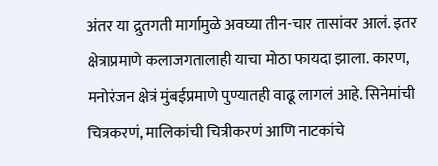अंतर या द्रुतगती मार्गामुळे अवघ्या तीन-चार तासांवर आलं. इतर क्षेत्राप्रमाणे कलाजगतालाही याचा मोठा फायदा झाला. कारण, मनोरंजन क्षेत्रं मुंबईप्रमाणे पुण्यातही वाढू लागलं आहे. सिनेमांची चित्रकरणं, मालिकांची चित्रीकरणं आणि नाटकांचे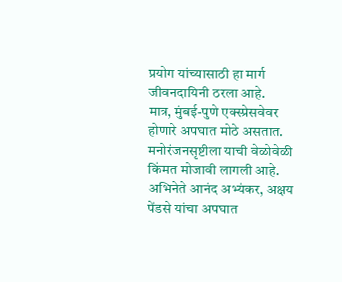प्रयोग यांच्यासाठी हा मार्ग जीवनदायिनी ठरला आहे.
मात्र, मुंबई-पुणे एक्स्प्रेसवेवर होणारे अपघात मोठे असतात. मनोरंजनसृष्टीला याची वेळोवेळी किंमत मोजावी लागली आहे. अभिनेते आनंद अभ्यंकर, अक्षय पेंडसे यांचा अपघात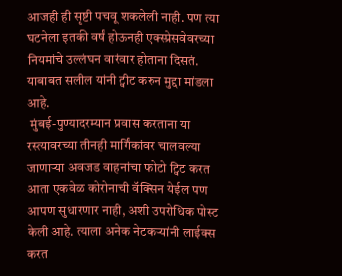आजही ही सृष्टी पचवू शकलेली नाही. पण त्या घटनेला इतकी वर्षं होऊनही एक्स्प्रेसवेवरच्या नियमांचे उल्लंघन वारंवार होताना दिसतं. याबाबत सलील यांनी ट्वीट करुन मुद्दा मांडला आहे.
 मुंबई-पुण्यादरम्यान प्रवास करताना या रस्त्यावरच्या तीनही मार्गिंकांवर चालवल्या जाणार्‍या अवजड वाहनांचा फोटो ट्विट करत आता एकवेळ कोरोनाची वॅक्सिन येईल पण आपण सुधारणार नाही, अशी उपरोधिक पोस्ट केली आहे. त्याला अनेक नेटकर्‍यांनी लाईक्स करत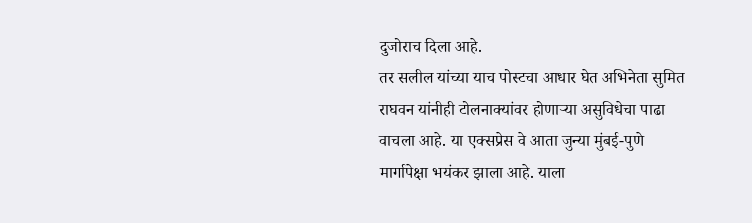दुजोराच दिला आहे.
तर सलील यांच्या याच पोस्टचा आधार घेत अभिनेता सुमित राघवन यांनीही टोलनाक्यांवर होणार्‍या असुविधेचा पाढा वाचला आहे. या एक्सप्रेस वे आता जुन्या मुंबई-पुणे मार्गापेक्षा भयंकर झाला आहे. याला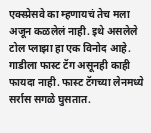एक्स्प्रेसवे का म्हणायचं तेच मला अजून कळलेलं नाही. इथे असलेले टोल प्लाझा हा एक विनोद आहे. गाडीला फास्ट टॅग असूनही काही फायदा नाही. फास्ट टॅगच्या लेनमध्ये सर्रास सगळे घुसतात.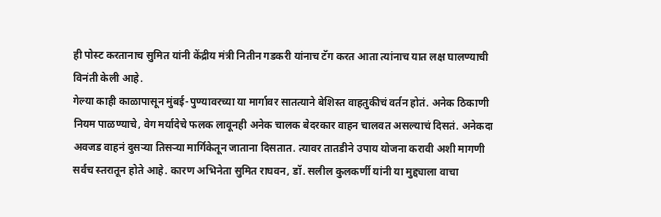ही पोस्ट करतानाच सुमित यांनी केंद्रीय मंत्री नितीन गडकरी यांनाच टॅग करत आता त्यांनाच यात लक्ष घालण्याची विनंती केली आहे.
गेल्या काही काळापासून मुंबई-पुण्यावरच्या या मार्गावर सातत्याने बेशिस्त वाहतुकीचं वर्तन होतं. अनेक ठिकाणी नियम पाळण्याचे, वेग मर्यादेचे फलक लावूनही अनेक चालक बेदरकार वाहन चालवत असल्याचं दिसतं. अनेकदा अवजड वाहनं दुसर्‍या तिसर्‍या मार्गिकेतून जाताना दिसतात. त्यावर तातडीने उपाय योजना करावी अशी मागणी सर्वच स्तरातून होते आहे. कारण अभिनेता सुमित राघवन, डॉ. सलील कुलकर्णी यांनी या मुद्द्याला वाचा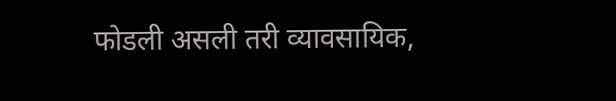फोडली असली तरी व्यावसायिक,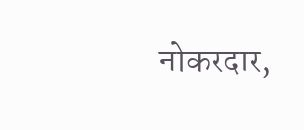नोकरदार,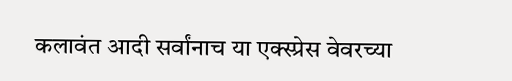कलावंत आदी सर्वांनाच या एक्स्प्रेस वेवरच्या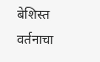बेशिस्त वर्तनाचा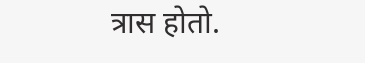त्रास होतो.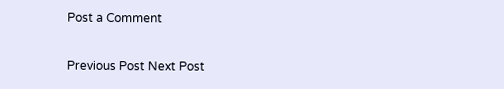Post a Comment

Previous Post Next Post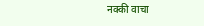नक्की वाचा